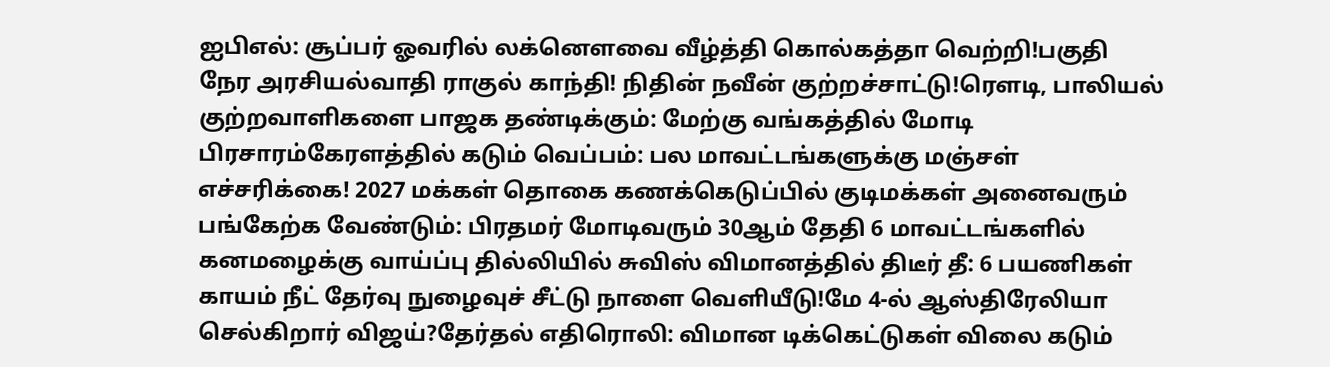ஐபிஎல்: சூப்பர் ஓவரில் லக்னௌவை வீழ்த்தி கொல்கத்தா வெற்றி!பகுதி நேர அரசியல்வாதி ராகுல் காந்தி! நிதின் நவீன் குற்றச்சாட்டு!ரெளடி, பாலியல் குற்றவாளிகளை பாஜக தண்டிக்கும்: மேற்கு வங்கத்தில் மோடி பிரசாரம்கேரளத்தில் கடும் வெப்பம்: பல மாவட்டங்களுக்கு மஞ்சள் எச்சரிக்கை! 2027 மக்கள் தொகை கணக்கெடுப்பில் குடிமக்கள் அனைவரும் பங்கேற்க வேண்டும்: பிரதமர் மோடிவரும் 30ஆம் தேதி 6 மாவட்டங்களில் கனமழைக்கு வாய்ப்பு தில்லியில் சுவிஸ் விமானத்தில் திடீர் தீ: 6 பயணிகள் காயம் நீட் தேர்வு நுழைவுச் சீட்டு நாளை வெளியீடு!மே 4-ல் ஆஸ்திரேலியா செல்கிறார் விஜய்?தேர்தல் எதிரொலி: விமான டிக்கெட்டுகள் விலை கடும்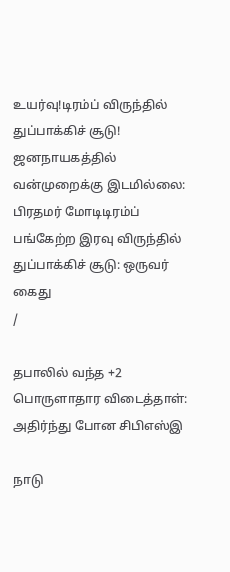உயர்வு!டிரம்ப் விருந்தில் துப்பாக்கிச் சூடு! ஜனநாயகத்தில் வன்முறைக்கு இடமில்லை: பிரதமர் மோடிடிரம்ப் பங்கேற்ற இரவு விருந்தில் துப்பாக்கிச் சூடு: ஒருவர் கைது
/

தபாலில் வந்த +2 பொருளாதார விடைத்தாள்: அதிர்ந்து போன சிபிஎஸ்இ

நாடு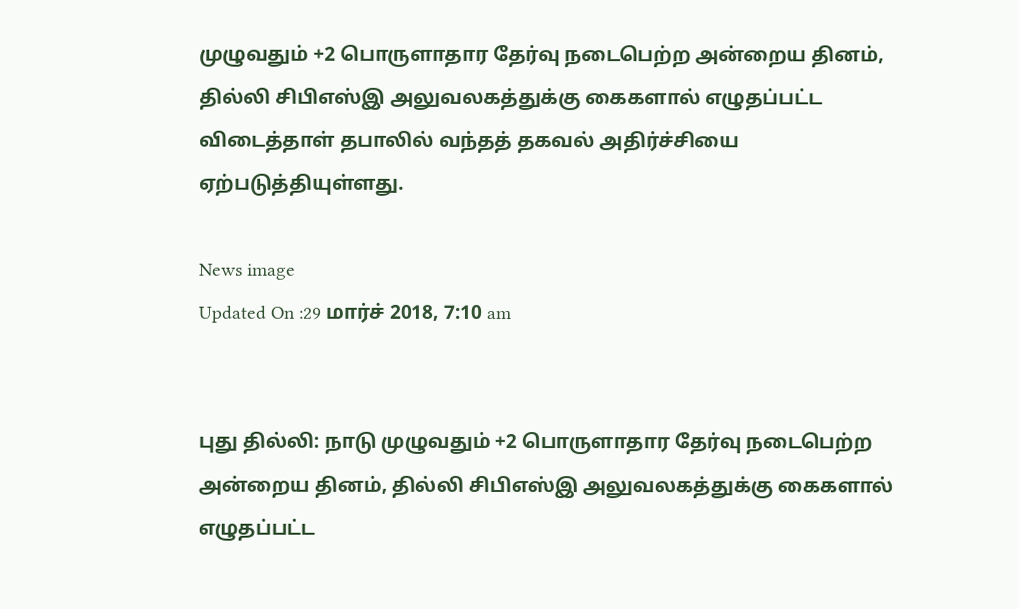முழுவதும் +2 பொருளாதார தேர்வு நடைபெற்ற அன்றைய தினம், தில்லி சிபிஎஸ்இ அலுவலகத்துக்கு கைகளால் எழுதப்பட்ட விடைத்தாள் தபாலில் வந்தத் தகவல் அதிர்ச்சியை ஏற்படுத்தியுள்ளது.

News image
Updated On :29 மார்ச் 2018, 7:10 am


புது தில்லி: நாடு முழுவதும் +2 பொருளாதார தேர்வு நடைபெற்ற அன்றைய தினம், தில்லி சிபிஎஸ்இ அலுவலகத்துக்கு கைகளால் எழுதப்பட்ட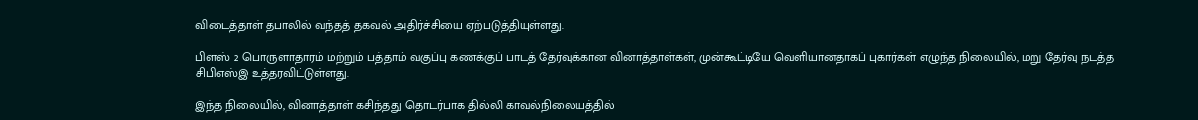விடைத்தாள் தபாலில் வந்தத் தகவல் அதிர்ச்சியை ஏற்படுத்தியுள்ளது.

பிளஸ் 2 பொருளாதாரம் மற்றும் பத்தாம் வகுப்பு கணக்குப் பாடத் தேர்வுக்கான வினாத்தாள்கள், முன்கூட்டியே வெளியானதாகப் புகார்கள் எழுந்த நிலையில், மறு தேர்வு நடத்த சிபிஎஸ்இ உத்தரவிட்டுள்ளது.

இந்த நிலையில், வினாத்தாள் கசிந்தது தொடர்பாக தில்லி காவல்நிலையத்தில்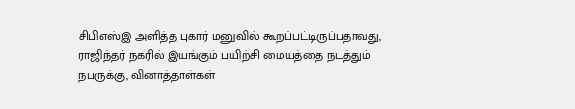சிபிஎஸ்இ அளித்த புகார் மனுவில் கூறப்பட்டிருப்பதாவது, ராஜிந்தர் நகரில் இயங்கும் பயிற்சி மையத்தை நடத்தும் நபருக்கு, வினாத்தாள்கள்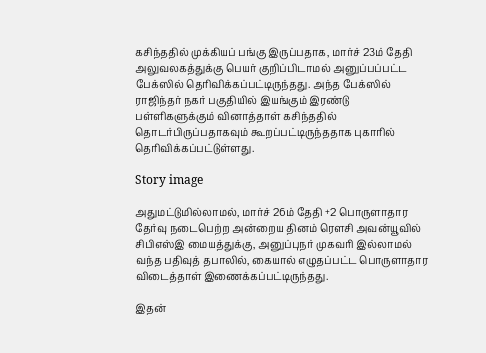கசிந்ததில் முக்கியப் பங்கு இருப்பதாக, மார்ச் 23ம் தேதி அலுவலகத்துக்கு பெயர் குறிப்பிடாமல் அனுப்பப்பட்ட பேக்ஸில் தெரிவிக்கப்பட்டிருந்தது. அந்த பேக்ஸில் ராஜிந்தர் நகர் பகுதியில் இயங்கும் இரண்டு பள்ளிகளுக்கும் வினாத்தாள் கசிந்ததில் தொடர்பிருப்பதாகவும் கூறப்பட்டிருந்ததாக புகாரில் தெரிவிக்கப்பட்டுள்ளது.

Story image

அதுமட்டுமில்லாமல், மார்ச் 26ம் தேதி +2 பொருளாதார தேர்வு நடைபெற்ற அன்றைய தினம் ரௌசி அவன்யூவில் சிபிஎஸ்இ மையத்துக்கு, அனுப்புநர் முகவரி இல்லாமல் வந்த பதிவுத் தபாலில், கையால் எழுதப்பட்ட பொருளாதார விடைத்தாள் இணைக்கப்பட்டிருந்தது.

இதன்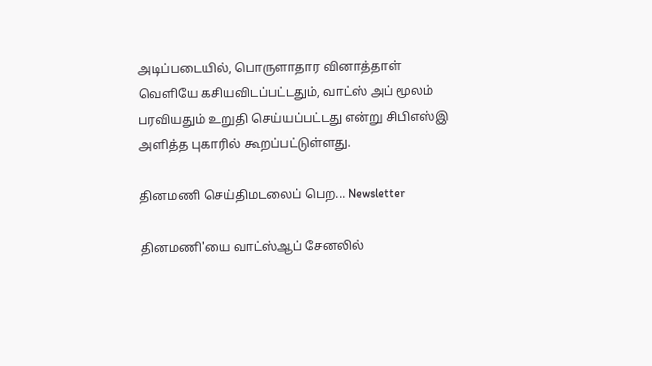அடிப்படையில், பொருளாதார வினாத்தாள் வெளியே கசியவிடப்பட்டதும், வாட்ஸ் அப் மூலம் பரவியதும் உறுதி செய்யப்பட்டது என்று சிபிஎஸ்இ அளித்த புகாரில் கூறப்பட்டுள்ளது.

தினமணி செய்திமடலைப் பெற... Newsletter

தினமணி'யை வாட்ஸ்ஆப் சேனலில்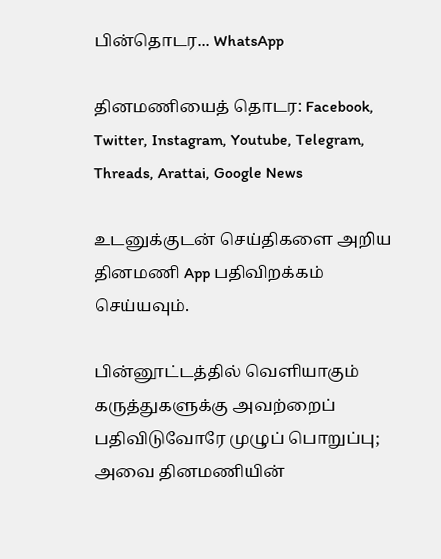பின்தொடர... WhatsApp

தினமணியைத் தொடர: Facebook, Twitter, Instagram, Youtube, Telegram, Threads, Arattai, Google News

உடனுக்குடன் செய்திகளை அறிய தினமணி App பதிவிறக்கம் செய்யவும்.

பின்னூட்டத்தில் வெளியாகும் கருத்துகளுக்கு அவற்றைப் பதிவிடுவோரே முழுப் பொறுப்பு; அவை தினமணியின்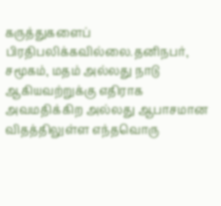கருத்துகளைப் பிரதிபலிக்கவில்லை.தனிநபர், சமூகம், மதம் அல்லது நாடு ஆகியவற்றுக்கு எதிராக அவமதிக்கிற அல்லது ஆபாசமான விதத்திலுள்ள எந்தவொரு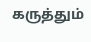கருத்தும்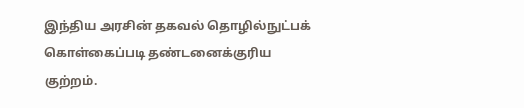இந்திய அரசின் தகவல் தொழில்நுட்பக் கொள்கைப்படி தண்டனைக்குரிய குற்றம்.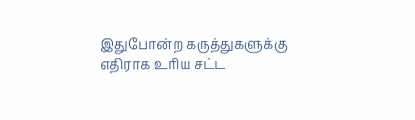இதுபோன்ற கருத்துகளுக்கு எதிராக உரிய சட்ட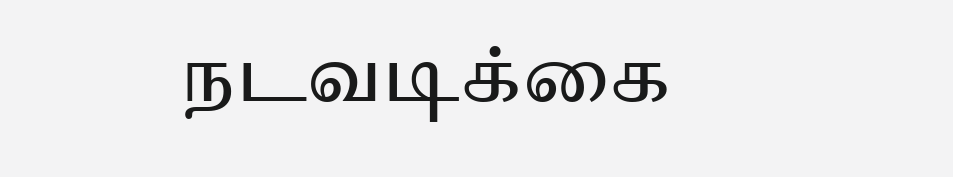நடவடிக்கை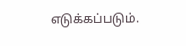எடுக்கப்படும்.